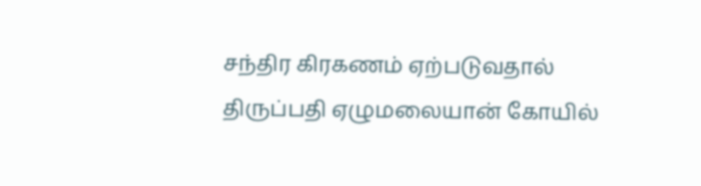சந்திர கிரகணம் ஏற்படுவதால் திருப்பதி ஏழுமலையான் கோயில்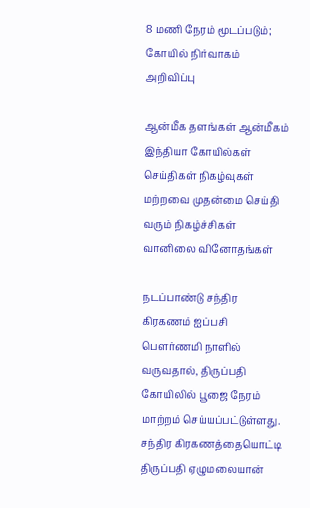8 மணி நேரம் மூடப்படும்; கோயில் நிர்வாகம் அறிவிப்பு

ஆன்மீக தளங்கள் ஆன்மீகம் இந்தியா கோயில்கள் செய்திகள் நிகழ்வுகள் மற்றவை முதன்மை செய்தி வரும் நிகழ்ச்சிகள் வானிலை வினோதங்கள்

நடப்பாண்டு சந்திர கிரகணம் ஐப்பசி பௌர்ணமி நாளில் வருவதால், திருப்பதி கோயிலில் பூஜை நேரம் மாற்றம் செய்யப்பட்டுள்ளது.
சந்திர கிரகணத்தையொட்டி திருப்பதி ஏழுமலையான்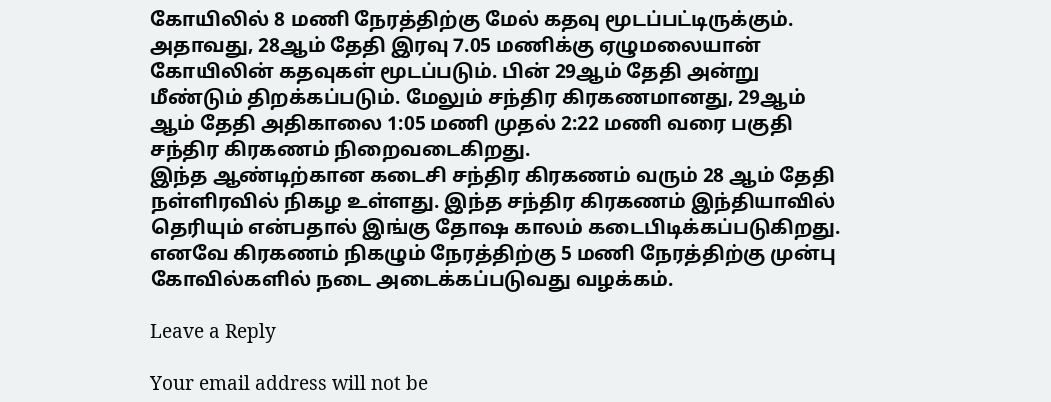கோயிலில் 8 மணி நேரத்திற்கு மேல் கதவு மூடப்பட்டிருக்கும். அதாவது, 28ஆம் தேதி இரவு 7.05 மணிக்கு ஏழுமலையான் கோயிலின் கதவுகள் மூடப்படும். பின் 29ஆம் தேதி அன்று மீண்டும் திறக்கப்படும். மேலும் சந்திர கிரகணமானது, 29ஆம் ஆம் தேதி அதிகாலை 1:05 மணி முதல் 2:22 மணி வரை பகுதி சந்திர கிரகணம் நிறைவடைகிறது.
இந்த ஆண்டிற்கான கடைசி சந்திர கிரகணம் வரும் 28 ஆம் தேதி நள்ளிரவில் நிகழ உள்ளது. இந்த சந்திர கிரகணம் இந்தியாவில் தெரியும் என்பதால் இங்கு தோஷ காலம் கடைபிடிக்கப்படுகிறது. எனவே கிரகணம் நிகழும் நேரத்திற்கு 5 மணி நேரத்திற்கு முன்பு கோவில்களில் நடை அடைக்கப்படுவது வழக்கம்.

Leave a Reply

Your email address will not be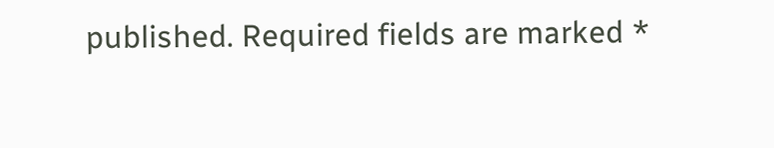published. Required fields are marked *